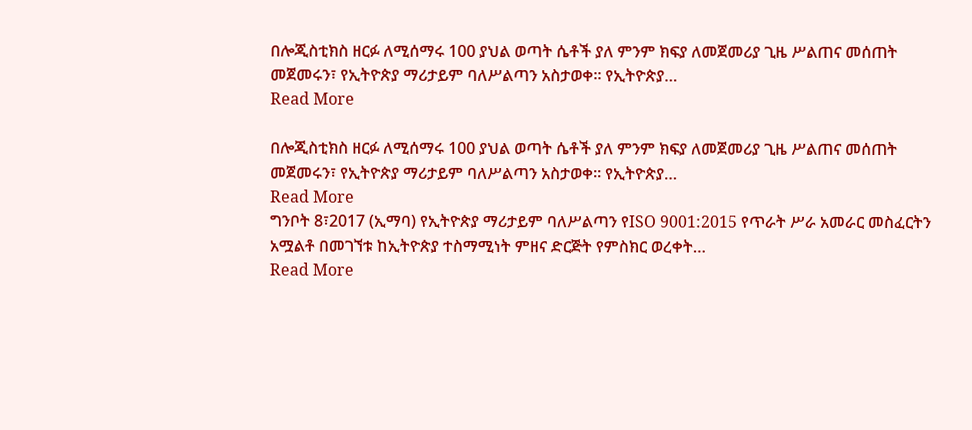በሎጂስቲክስ ዘርፉ ለሚሰማሩ 100 ያህል ወጣት ሴቶች ያለ ምንም ክፍያ ለመጀመሪያ ጊዜ ሥልጠና መሰጠት መጀመሩን፣ የኢትዮጵያ ማሪታይም ባለሥልጣን አስታወቀ፡፡ የኢትዮጵያ…
Read More

በሎጂስቲክስ ዘርፉ ለሚሰማሩ 100 ያህል ወጣት ሴቶች ያለ ምንም ክፍያ ለመጀመሪያ ጊዜ ሥልጠና መሰጠት መጀመሩን፣ የኢትዮጵያ ማሪታይም ባለሥልጣን አስታወቀ፡፡ የኢትዮጵያ…
Read More
ግንቦት 8፣2017 (ኢማባ) የኢትዮጵያ ማሪታይም ባለሥልጣን የISO 9001:2015 የጥራት ሥራ አመራር መስፈርትን አሟልቶ በመገኘቱ ከኢትዮጵያ ተስማሚነት ምዘና ድርጅት የምስክር ወረቀት…
Read More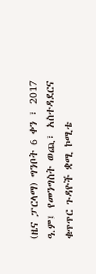(ዜና ፓርላማ) ግንቦት 6 ቀን ፣ 2017 ዓ.ም፤ የመንግስት ወጪ፣ አስተዳደርና ቁጥጥር ጉዳዮች ቋሚ ኮሚቴ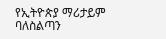የኢትዮጵያ ማሪታይም ባለስልጣን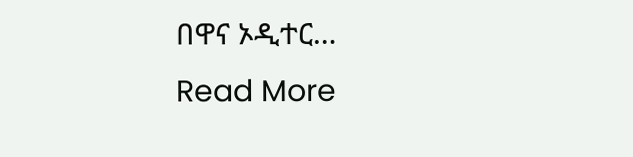በዋና ኦዲተር…
Read More